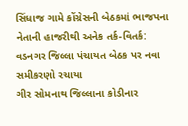સિંધાજ ગામે કોંગ્રેસની બેઠકમાં ભાજપના નેતાની હાજરીથી અનેક તર્ક-વિતર્ક: વડનગર જિલ્લા પંચાયત બેઠક પર નવા સમીકરણો રચાયા
ગીર સોમનાથ જિલ્લાના કોડીનાર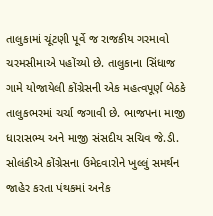તાલુકામાં ચૂંટણી પૂર્વે જ રાજકીય ગરમાવો ચરમસીમાએ પહોંચ્યો છે. તાલુકાના સિંધાજ ગામે યોજાયેલી કોંગ્રેસની એક મહત્વપૂર્ણ બેઠકે તાલુકભરમાં ચર્ચા જગાવી છે. ભાજપના માજી ધારાસભ્ય અને માજી સંસદીય સચિવ જે.ડી. સોલંકીએ કોંગ્રેસના ઉમેદવારોને ખુલ્લું સમર્થન જાહેર કરતા પંથકમાં અનેક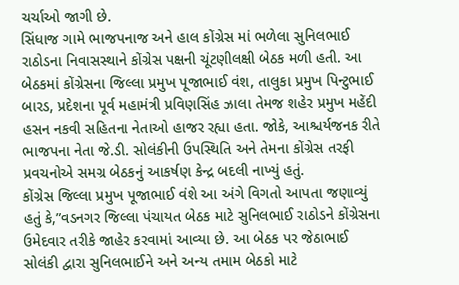ચર્ચાઓ જાગી છે.
સિંધાજ ગામે ભાજપનાજ અને હાલ કોંગ્રેસ માં ભળેલા સુનિલભાઈ રાઠોડના નિવાસસ્થાને કોંગ્રેસ પક્ષની ચૂંટણીલક્ષી બેઠક મળી હતી. આ બેઠકમાં કોંગ્રેસના જિલ્લા પ્રમુખ પૂજાભાઈ વંશ, તાલુકા પ્રમુખ પિન્ટુભાઈ બારડ, પ્રદેશના પૂર્વ મહામંત્રી પ્રવિણસિંહ ઝાલા તેમજ શહેર પ્રમુખ મહેંદી હસન નકવી સહિતના નેતાઓ હાજર રહ્યા હતા. જોકે, આશ્ચર્યજનક રીતે ભાજપના નેતા જે.ડી. સોલંકીની ઉપસ્થિતિ અને તેમના કોંગ્રેસ તરફી પ્રવચનોએ સમગ્ર બેઠકનું આકર્ષણ કેન્દ્ર બદલી નાખ્યું હતું.
કોંગ્રેસ જિલ્લા પ્રમુખ પૂજાભાઈ વંશે આ અંગે વિગતો આપતા જણાવ્યું હતું કે,”વડનગર જિલ્લા પંચાયત બેઠક માટે સુનિલભાઈ રાઠોડને કોંગ્રેસના ઉમેદવાર તરીકે જાહેર કરવામાં આવ્યા છે. આ બેઠક પર જેઠાભાઈ સોલંકી દ્વારા સુનિલભાઈને અને અન્ય તમામ બેઠકો માટે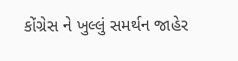કોંગ્રેસ ને ખુલ્લું સમર્થન જાહેર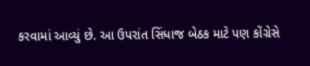કરવામાં આવ્યું છે. આ ઉપરાંત સિંધાજ બેઠક માટે પણ કોંગ્રેસે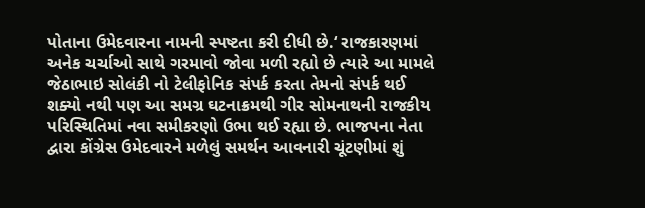પોતાના ઉમેદવારના નામની સ્પષ્ટતા કરી દીધી છે.‘ રાજકારણમાં અનેક ચર્ચાઓ સાથે ગરમાવો જોવા મળી રહ્યો છે ત્યારે આ મામલે જેઠાભાઇ સોલંકી નો ટેલીફોનિક સંપર્ક કરતા તેમનો સંપર્ક થઈ શક્યો નથી પણ આ સમગ્ર ઘટનાક્રમથી ગીર સોમનાથની રાજકીય પરિસ્થિતિમાં નવા સમીકરણો ઉભા થઈ રહ્યા છે. ભાજપના નેતા દ્વારા કોંગ્રેસ ઉમેદવારને મળેલું સમર્થન આવનારી ચૂંટણીમાં શું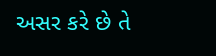અસર કરે છે તે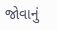જોવાનું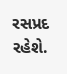રસપ્રદ રહેશે.